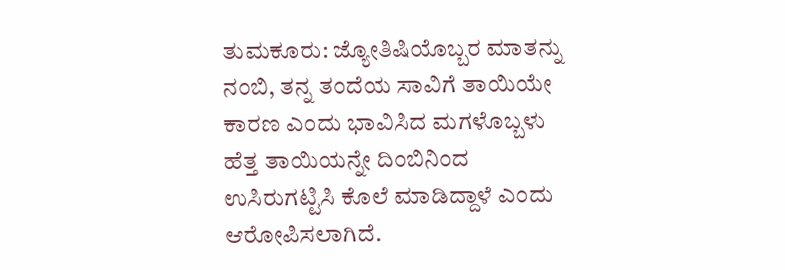ತುಮಕೂರು: ಜ್ಯೋತಿಷಿಯೊಬ್ಬರ ಮಾತನ್ನು ನಂಬಿ, ತನ್ನ ತಂದೆಯ ಸಾವಿಗೆ ತಾಯಿಯೇ ಕಾರಣ ಎಂದು ಭಾವಿಸಿದ ಮಗಳೊಬ್ಬಳು ಹೆತ್ತ ತಾಯಿಯನ್ನೇ ದಿಂಬಿನಿಂದ ಉಸಿರುಗಟ್ಟಿಸಿ ಕೊಲೆ ಮಾಡಿದ್ದಾಳೆ ಎಂದು ಆರೋಪಿಸಲಾಗಿದೆ.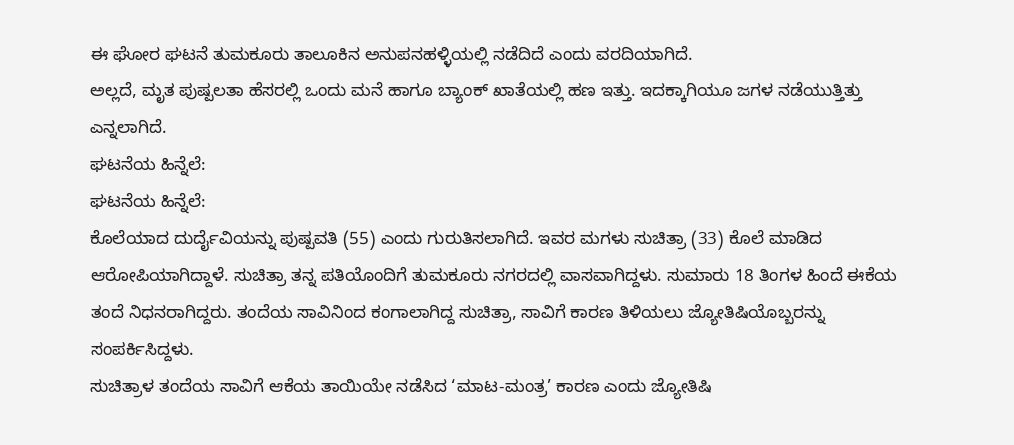ಈ ಘೋರ ಘಟನೆ ತುಮಕೂರು ತಾಲೂಕಿನ ಅನುಪನಹಳ್ಳಿಯಲ್ಲಿ ನಡೆದಿದೆ ಎಂದು ವರದಿಯಾಗಿದೆ.
ಅಲ್ಲದೆ, ಮೃತ ಪುಷ್ಪಲತಾ ಹೆಸರಲ್ಲಿ ಒಂದು ಮನೆ ಹಾಗೂ ಬ್ಯಾಂಕ್ ಖಾತೆಯಲ್ಲಿ ಹಣ ಇತ್ತು. ಇದಕ್ಕಾಗಿಯೂ ಜಗಳ ನಡೆಯುತ್ತಿತ್ತು ಎನ್ನಲಾಗಿದೆ.
ಘಟನೆಯ ಹಿನ್ನೆಲೆ:
ಘಟನೆಯ ಹಿನ್ನೆಲೆ:
ಕೊಲೆಯಾದ ದುರ್ದೈವಿಯನ್ನು ಪುಷ್ಪವತಿ (55) ಎಂದು ಗುರುತಿಸಲಾಗಿದೆ. ಇವರ ಮಗಳು ಸುಚಿತ್ರಾ (33) ಕೊಲೆ ಮಾಡಿದ ಆರೋಪಿಯಾಗಿದ್ದಾಳೆ. ಸುಚಿತ್ರಾ ತನ್ನ ಪತಿಯೊಂದಿಗೆ ತುಮಕೂರು ನಗರದಲ್ಲಿ ವಾಸವಾಗಿದ್ದಳು. ಸುಮಾರು 18 ತಿಂಗಳ ಹಿಂದೆ ಈಕೆಯ ತಂದೆ ನಿಧನರಾಗಿದ್ದರು. ತಂದೆಯ ಸಾವಿನಿಂದ ಕಂಗಾಲಾಗಿದ್ದ ಸುಚಿತ್ರಾ, ಸಾವಿಗೆ ಕಾರಣ ತಿಳಿಯಲು ಜ್ಯೋತಿಷಿಯೊಬ್ಬರನ್ನು ಸಂಪರ್ಕಿಸಿದ್ದಳು.
ಸುಚಿತ್ರಾಳ ತಂದೆಯ ಸಾವಿಗೆ ಆಕೆಯ ತಾಯಿಯೇ ನಡೆಸಿದ ‘ಮಾಟ-ಮಂತ್ರ’ ಕಾರಣ ಎಂದು ಜ್ಯೋತಿಷಿ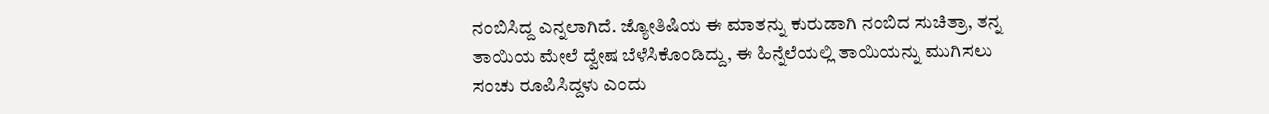ನಂಬಿಸಿದ್ದ ಎನ್ನಲಾಗಿದೆ. ಜ್ಯೋತಿಷಿಯ ಈ ಮಾತನ್ನು ಕುರುಡಾಗಿ ನಂಬಿದ ಸುಚಿತ್ರಾ, ತನ್ನ ತಾಯಿಯ ಮೇಲೆ ದ್ವೇಷ ಬೆಳೆಸಿಕೊಂಡಿದ್ದು, ಈ ಹಿನ್ನೆಲೆಯಲ್ಲಿ ತಾಯಿಯನ್ನು ಮುಗಿಸಲು ಸಂಚು ರೂಪಿಸಿದ್ದಳು ಎಂದು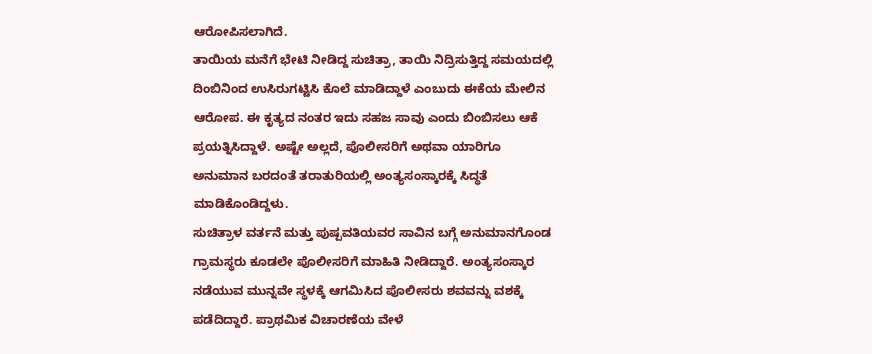ಆರೋಪಿಸಲಾಗಿದೆ.
ತಾಯಿಯ ಮನೆಗೆ ಭೇಟಿ ನೀಡಿದ್ದ ಸುಚಿತ್ರಾ, ತಾಯಿ ನಿದ್ರಿಸುತ್ತಿದ್ದ ಸಮಯದಲ್ಲಿ ದಿಂಬಿನಿಂದ ಉಸಿರುಗಟ್ಟಿಸಿ ಕೊಲೆ ಮಾಡಿದ್ದಾಳೆ ಎಂಬುದು ಈಕೆಯ ಮೇಲಿನ ಆರೋಪ. ಈ ಕೃತ್ಯದ ನಂತರ ಇದು ಸಹಜ ಸಾವು ಎಂದು ಬಿಂಬಿಸಲು ಆಕೆ ಪ್ರಯತ್ನಿಸಿದ್ದಾಳೆ. ಅಷ್ಟೇ ಅಲ್ಲದೆ, ಪೊಲೀಸರಿಗೆ ಅಥವಾ ಯಾರಿಗೂ ಅನುಮಾನ ಬರದಂತೆ ತರಾತುರಿಯಲ್ಲಿ ಅಂತ್ಯಸಂಸ್ಕಾರಕ್ಕೆ ಸಿದ್ಧತೆ ಮಾಡಿಕೊಂಡಿದ್ದಳು.
ಸುಚಿತ್ರಾಳ ವರ್ತನೆ ಮತ್ತು ಪುಷ್ಪವತಿಯವರ ಸಾವಿನ ಬಗ್ಗೆ ಅನುಮಾನಗೊಂಡ ಗ್ರಾಮಸ್ಥರು ಕೂಡಲೇ ಪೊಲೀಸರಿಗೆ ಮಾಹಿತಿ ನೀಡಿದ್ದಾರೆ. ಅಂತ್ಯಸಂಸ್ಕಾರ ನಡೆಯುವ ಮುನ್ನವೇ ಸ್ಥಳಕ್ಕೆ ಆಗಮಿಸಿದ ಪೊಲೀಸರು ಶವವನ್ನು ವಶಕ್ಕೆ ಪಡೆದಿದ್ದಾರೆ. ಪ್ರಾಥಮಿಕ ವಿಚಾರಣೆಯ ವೇಳೆ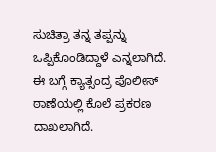ಸುಚಿತ್ರಾ ತನ್ನ ತಪ್ಪನ್ನು ಒಪ್ಪಿಕೊಂಡಿದ್ದಾಳೆ ಎನ್ನಲಾಗಿದೆ.
ಈ ಬಗ್ಗೆ ಕ್ಯಾತ್ಸಂದ್ರ ಪೊಲೀಸ್ ಠಾಣೆಯಲ್ಲಿ ಕೊಲೆ ಪ್ರಕರಣ ದಾಖಲಾಗಿದೆ.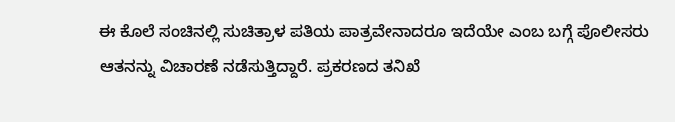ಈ ಕೊಲೆ ಸಂಚಿನಲ್ಲಿ ಸುಚಿತ್ರಾಳ ಪತಿಯ ಪಾತ್ರವೇನಾದರೂ ಇದೆಯೇ ಎಂಬ ಬಗ್ಗೆ ಪೊಲೀಸರು ಆತನನ್ನು ವಿಚಾರಣೆ ನಡೆಸುತ್ತಿದ್ದಾರೆ. ಪ್ರಕರಣದ ತನಿಖೆ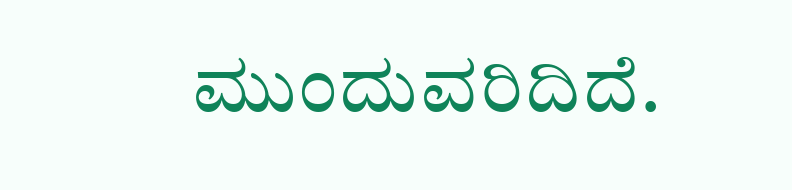ಮುಂದುವರಿದಿದೆ.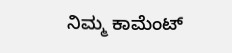ನಿಮ್ಮ ಕಾಮೆಂಟ್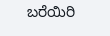ಬರೆಯಿರಿ